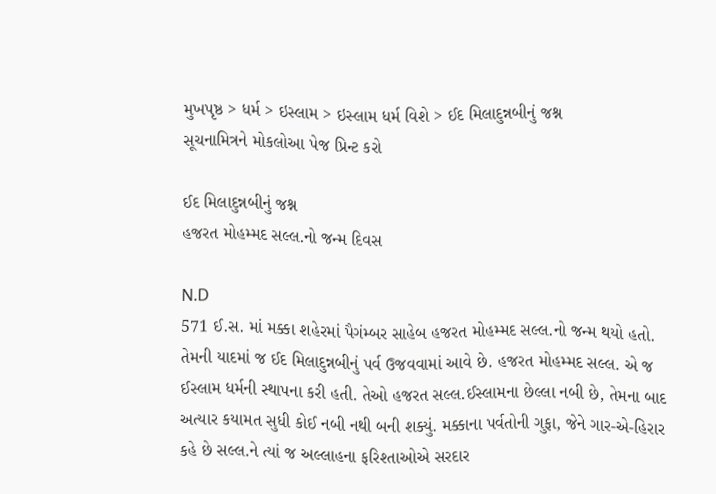મુખપૃષ્ઠ > ધર્મ > ઇસ્લામ > ઇસ્લામ ધર્મ વિશે > ઈદ મિલાદુન્નબીનું જશ્ન
સૂચનામિત્રને મોકલોઆ પેજ પ્રિન્ટ કરો

ઈદ મિલાદુન્નબીનું જશ્ન
હજરત મોહમ્મદ સલ્લ.નો જન્મ દિવસ

N.D
571 ઈ.સ. માં મક્કા શહેરમાં પૈગંમ્બર સાહેબ હજરત મોહમ્મદ સલ્લ.નો જન્મ થયો હતો. તેમની યાદમાં જ ઈદ મિલાદુન્નબીનું પર્વ ઉજવવામાં આવે છે. હજરત મોહમ્મદ સલ્લ. એ જ ઈસ્લામ ધર્મની સ્થાપના કરી હતી. તેઓ હજરત સલ્લ.ઈસ્લામના છેલ્લા નબી છે, તેમના બાદ અત્યાર કયામત સુધી કોઈ નબી નથી બની શક્યું. મક્કાના પર્વતોની ગુફા, જેને ગાર-એ-હિરાર કહે છે સલ્લ.ને ત્યાં જ અલ્લાહના ફરિશ્તાઓએ સરદાર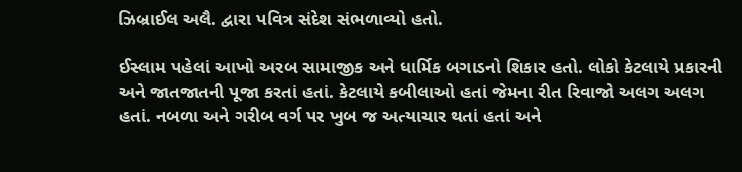ઝિબ્રાઈલ અલૈ. દ્વારા પવિત્ર સંદેશ સંભળાવ્યો હતો.

ઈસ્લામ પહેલાં આખો અરબ સામાજીક અને ધાર્મિક બગાડનો શિકાર હતો. લોકો કેટલાયે પ્રકારની અને જાતજાતની પૂજા કરતાં હતાં. કેટલાયે કબીલાઓ હતાં જેમના રીત રિવાજો અલગ અલગ હતાં. નબળા અને ગરીબ વર્ગ પર ખુબ જ અત્યાચાર થતાં હતાં અને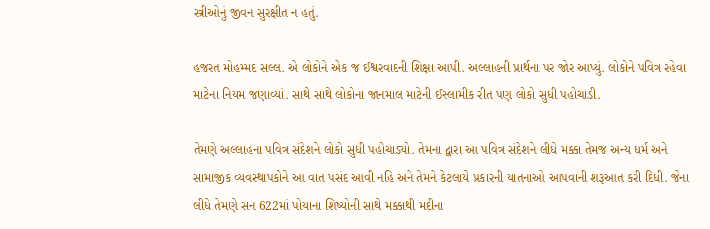સ્ત્રીઓનું જીવન સુરક્ષીત ન હતું.

હજરત મોહમ્મદ સલ્લ. એ લોકોને એક જ ઈશ્વરવાદની શિક્ષા આપી. અલ્લાહની પ્રાર્થના પર જોર આપ્યું. લોકોને પવિત્ર રહેવા માટેના નિયમ જણાવ્યાં. સાથે સાથે લોકોના જાનમાલ માટેની ઈસ્લામીક રીત પણ લોકો સુધી પહોચાડી.

તેમણે અલ્લાહના પવિત્ર સંદેશને લોકો સુધી પહોચાડ્યો. તેમના દ્વારા આ પવિત્ર સંદેશને લીધે મક્કા તેમજ અન્ય ધર્મ અને સામાજીક વ્યવસ્થાપકોને આ વાત પસંદ આવી નહિ અને તેમને કેટલાયે પ્રકારની યાતનાઓ આપવાની શરૂઆત કરી દિધી. જેના લીધે તેમણે સન 622માં પોયાના શિષ્યોની સાથે મક્કાથી મદીના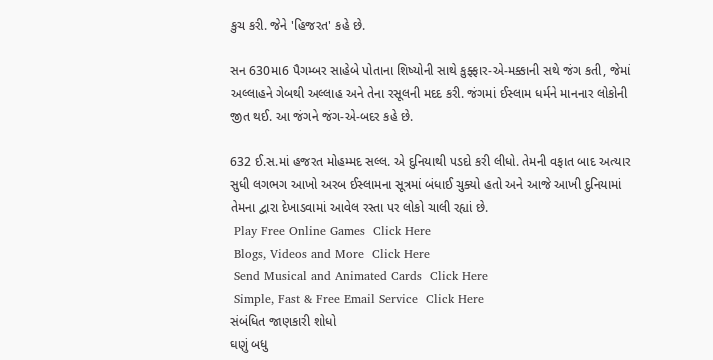કુચ કરી. જેને 'હિજરત' કહે છે.

સન 630મા6 પૈગમ્બર સાહેબે પોતાના શિષ્યોની સાથે કુફ્ફાર-એ-મક્કાની સથે જંગ કતી, જેમાં અલ્લાહને ગેબથી અલ્લાહ અને તેના રસૂલની મદદ કરી. જંગમાં ઈસ્લામ ધર્મને માનનાર લોકોની જીત થઈ. આ જંગને જંગ-એ-બદર કહે છે.

632 ઈ.સ.માં હજરત મોહમ્મદ સલ્લ. એ દુનિયાથી પડદો કરી લીધો. તેમની વફાત બાદ અત્યાર સુધી લગભગ આખો અરબ ઈસ્લામના સૂત્રમાં બંધાઈ ચુક્યો હતો અને આજે આખી દુનિયામાં તેમના દ્વારા દેખાડવામાં આવેલ રસ્તા પર લોકો ચાલી રહ્યાં છે.
 Play Free Online Games  Click Here
 Blogs, Videos and More  Click Here
 Send Musical and Animated Cards  Click Here
 Simple, Fast & Free Email Service  Click Here
સંબંધિત જાણકારી શોધો
ઘણું બધુ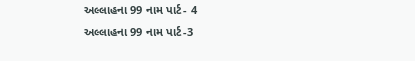અલ્લાહના 99 નામ પાર્ટ- 4
અલ્લાહના 99 નામ પાર્ટ-3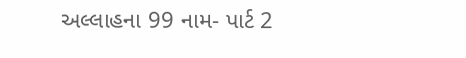અલ્લાહના 99 નામ- પાર્ટ 2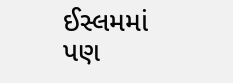ઈસ્લમમાં પણ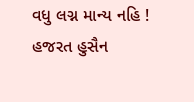વધુ લગ્ન માન્ય નહિ !
હજરત હુસૈન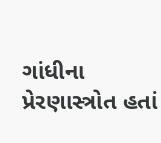ગાંધીના પ્રેરણાસ્ત્રોત હતાં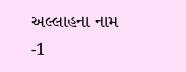અલ્લાહના નામ -1